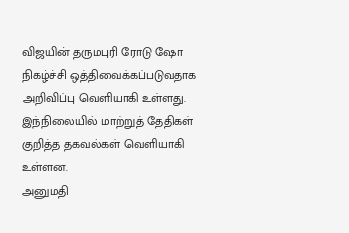விஜயின் தருமபுரி ரோடு ஷோ நிகழ்ச்சி ஒத்திவைக்கப்படுவதாக அறிவிப்பு வெளியாகி உள்ளது. இந்நிலையில் மாற்றுத் தேதிகள் குறித்த தகவல்கள் வெளியாகி உள்ளன.
அனுமதி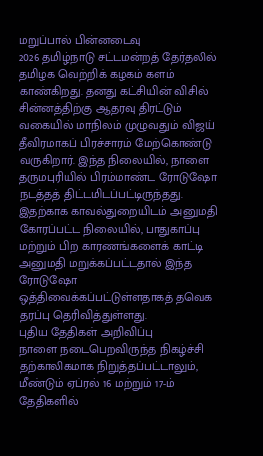மறுப்பால் பின்னடைவு
2026 தமிழ்நாடு சட்டமன்றத் தேர்தலில் தமிழக வெற்றிக் கழகம் களம் காண்கிறது. தனது கட்சியின் விசில் சின்னத்திற்கு ஆதரவு திரட்டும் வகையில் மாநிலம் முழுவதும் விஜய் தீவிரமாகப் பிரச்சாரம் மேற்கொண்டு வருகிறார். இந்த நிலையில், நாளை தருமபுரியில் பிரம்மாண்ட ரோடுஷோ நடத்தத் திட்டமிடப்பட்டிருந்தது. இதற்காக காவல்துறையிடம் அனுமதி கோரப்பட்ட நிலையில், பாதுகாப்பு மற்றும் பிற காரணங்களைக் காட்டி அனுமதி மறுக்கப்பட்டதால் இந்த ரோடுஷோ ஒத்திவைக்கப்பட்டுள்ளதாகத் தவெக தரப்பு தெரிவித்துள்ளது.
புதிய தேதிகள் அறிவிப்பு
நாளை நடைபெறவிருந்த நிகழ்ச்சி தற்காலிகமாக நிறுத்தப்பட்டாலும், மீண்டும் ஏப்ரல் 16 மற்றும் 17-ம் தேதிகளில்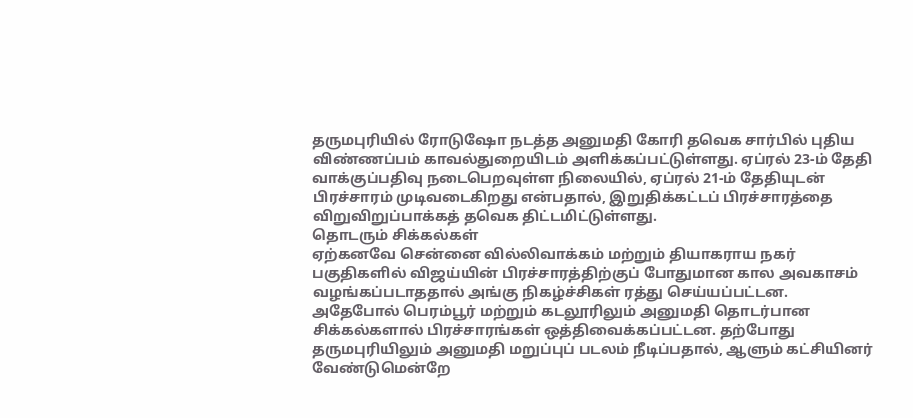தருமபுரியில் ரோடுஷோ நடத்த அனுமதி கோரி தவெக சார்பில் புதிய விண்ணப்பம் காவல்துறையிடம் அளிக்கப்பட்டுள்ளது. ஏப்ரல் 23-ம் தேதி வாக்குப்பதிவு நடைபெறவுள்ள நிலையில், ஏப்ரல் 21-ம் தேதியுடன் பிரச்சாரம் முடிவடைகிறது என்பதால், இறுதிக்கட்டப் பிரச்சாரத்தை விறுவிறுப்பாக்கத் தவெக திட்டமிட்டுள்ளது.
தொடரும் சிக்கல்கள்
ஏற்கனவே சென்னை வில்லிவாக்கம் மற்றும் தியாகராய நகர் பகுதிகளில் விஜய்யின் பிரச்சாரத்திற்குப் போதுமான கால அவகாசம் வழங்கப்படாததால் அங்கு நிகழ்ச்சிகள் ரத்து செய்யப்பட்டன. அதேபோல் பெரம்பூர் மற்றும் கடலூரிலும் அனுமதி தொடர்பான சிக்கல்களால் பிரச்சாரங்கள் ஒத்திவைக்கப்பட்டன. தற்போது தருமபுரியிலும் அனுமதி மறுப்புப் படலம் நீடிப்பதால், ஆளும் கட்சியினர் வேண்டுமென்றே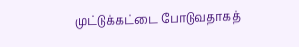முட்டுக்கட்டை போடுவதாகத்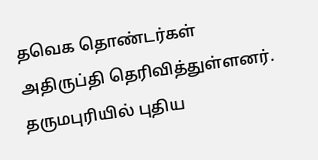தவெக தொண்டர்கள் அதிருப்தி தெரிவித்துள்ளனர்.
தருமபுரியில் புதிய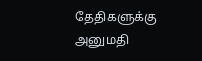தேதிகளுக்கு அனுமதி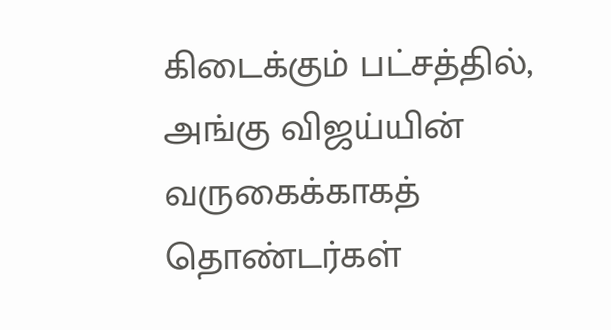கிடைக்கும் பட்சத்தில், அங்கு விஜய்யின் வருகைக்காகத் தொண்டர்கள்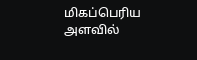மிகப்பெரிய அளவில்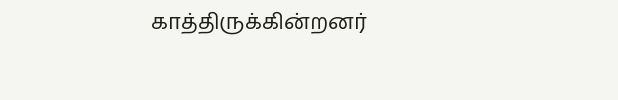காத்திருக்கின்றனர்